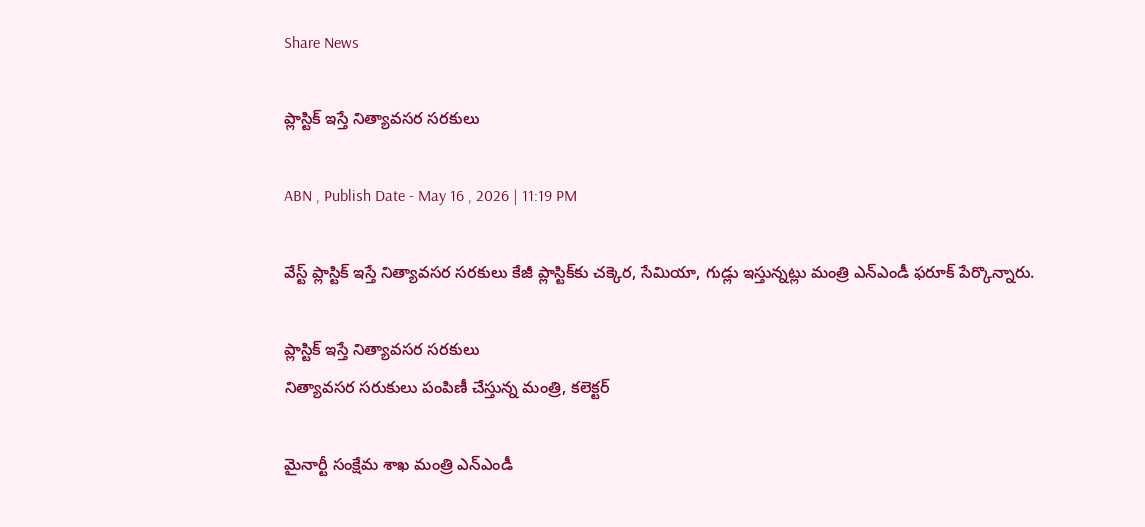Share News

ప్లాస్టిక్‌ ఇస్తే నిత్యావసర సరకులు

ABN , Publish Date - May 16 , 2026 | 11:19 PM

వేస్ట్‌ ప్లాస్టిక్‌ ఇస్తే నిత్యావసర సరకులు కేజీ ప్లాస్టిక్‌కు చక్కెర, సేమియా, గుడ్లు ఇస్తున్నట్లు మంత్రి ఎన్‌ఎండీ ఫరూక్‌ పేర్కొన్నారు.

ప్లాస్టిక్‌ ఇస్తే నిత్యావసర సరకులు
నిత్యావసర సరుకులు పంపిణీ చేస్తున్న మంత్రి, కలెక్టర్‌

మైనార్టీ సంక్షేమ శాఖ మంత్రి ఎన్‌ఎండీ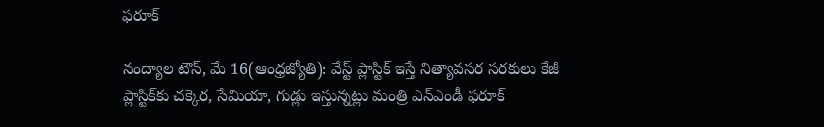ఫరూక్‌

నంద్యాల టౌన్‌, మే 16(ఆంధ్రజ్యోతి): వేస్ట్‌ ప్లాస్టిక్‌ ఇస్తే నిత్యావసర సరకులు కేజీ ప్లాస్టిక్‌కు చక్కెర, సేమియా, గుడ్లు ఇస్తున్నట్లు మంత్రి ఎన్‌ఎండీ ఫరూక్‌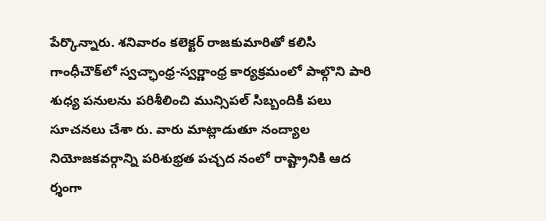పేర్కొన్నారు. శనివారం కలెక్టర్‌ రాజకుమారితో కలిసి గాంధీచౌక్‌లో స్వచ్ఛాంధ్ర-స్వర్ణాంధ్ర కార్యక్రమంలో పాల్గొని పారి శుధ్య పనులను పరిశీలించి మున్సిపల్‌ సిబ్బందికి పలు సూచనలు చేశా రు. వారు మాట్లాడుతూ నంద్యాల నియోజకవర్గాన్ని పరిశుభ్రత పచ్చద నంలో రాష్ట్రానికి ఆద ర్శంగా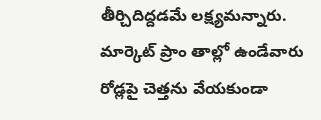తీర్చిదిద్దడమే లక్ష్యమన్నారు. మార్కెట్‌ ప్రాం తాల్లో ఉండేవారు రోడ్లపై చెత్తను వేయకుండా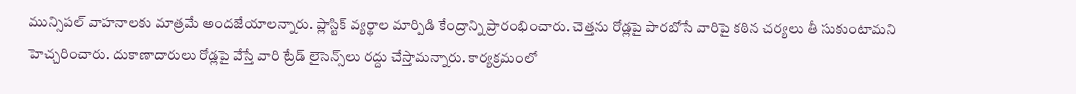మున్సిపల్‌ వాహనాలకు మాత్రమే అందజేయాలన్నారు. ప్లాస్టిక్‌ వ్యర్థాల మార్పిడి కేంద్రాన్ని ప్రారంభించారు. చెత్తను రోడ్లపై పారబోసే వారిపై కఠిన చర్యలు తీ సుకుంటామని హెచ్చరించారు. దుకాణాదారులు రోడ్లపై వేస్తే వారి ట్రేడ్‌ లైసెన్స్‌లు రద్దు చేస్తామన్నారు. కార్యక్రమంలో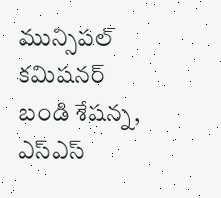మున్సిపల్‌ కమిషనర్‌ బండి శేషన్న, ఎస్‌ఎస్‌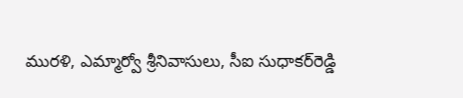మురళి, ఎమ్మార్వో శ్రీనివాసులు, సీఐ సుధాకర్‌రెడ్డి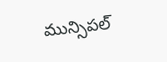మున్సిపల్‌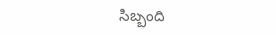సిబ్బంది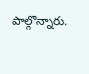పాల్గొన్నారు.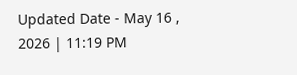Updated Date - May 16 , 2026 | 11:19 PM